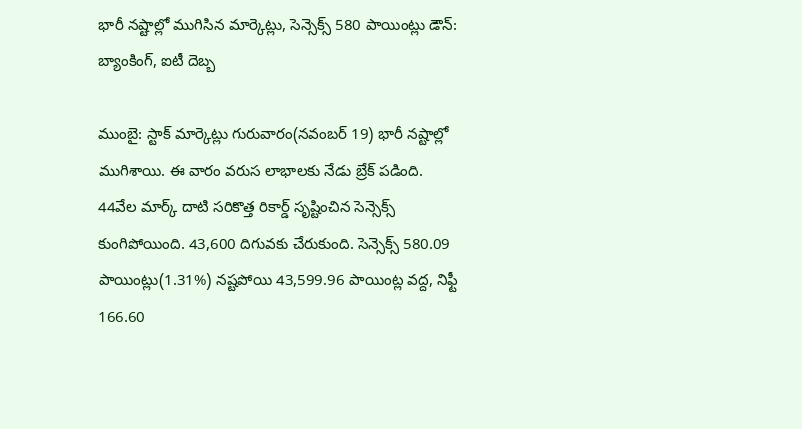భారీ నష్టాల్లో ముగిసిన మార్కెట్లు, సెన్సెక్స్ 580 పాయింట్లు డౌన్: బ్యాంకింగ్, ఐటీ దెబ్బ

ముంబై: స్టాక్ మార్కెట్లు గురువారం(నవంబర్ 19) భారీ నష్టాల్లో ముగిశాయి. ఈ వారం వరుస లాభాలకు నేడు బ్రేక్ పడింది. 44వేల మార్క్ దాటి సరికొత్త రికార్డ్ సృష్టించిన సెన్సెక్స్ కుంగిపోయింది. 43,600 దిగువకు చేరుకుంది. సెన్సెక్స్ 580.09 పాయింట్లు(1.31%) నష్టపోయి 43,599.96 పాయింట్ల వద్ద, నిఫ్టీ 166.60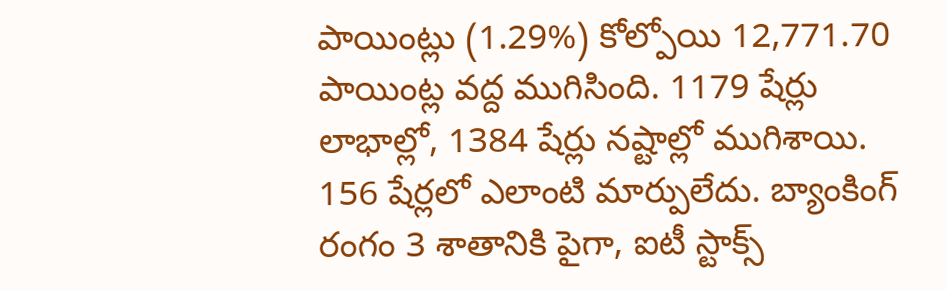పాయింట్లు (1.29%) కోల్పోయి 12,771.70 పాయింట్ల వద్ద ముగిసింది. 1179 షేర్లు లాభాల్లో, 1384 షేర్లు నష్టాల్లో ముగిశాయి. 156 షేర్లలో ఎలాంటి మార్పులేదు. బ్యాంకింగ్ రంగం 3 శాతానికి పైగా, ఐటీ స్టాక్స్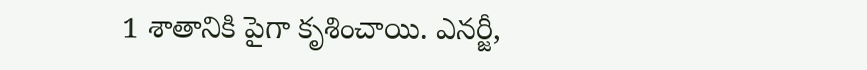1 శాతానికి పైగా కృశించాయి. ఎనర్జీ,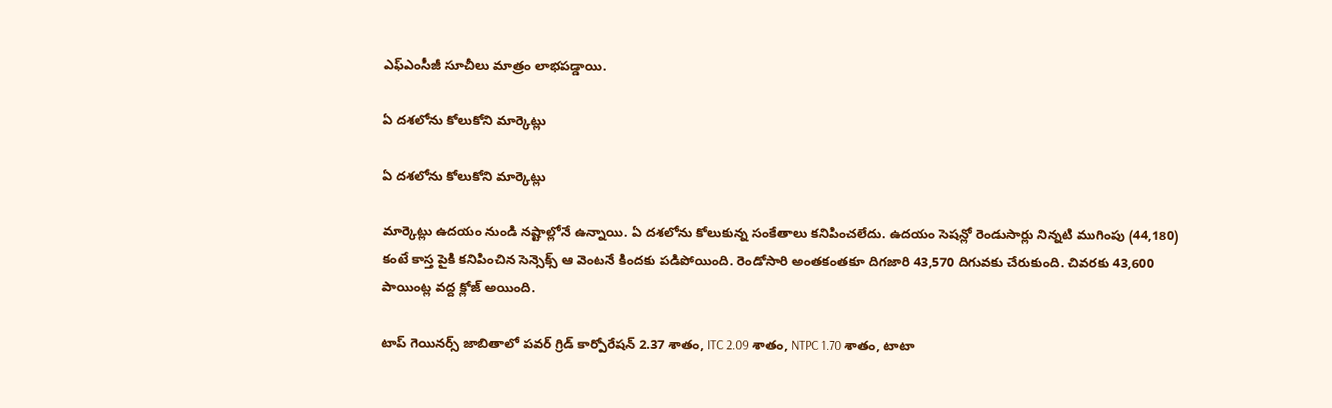ఎఫ్ఎంసీజీ సూచీలు మాత్రం లాభపడ్డాయి.

ఏ దశలోను కోలుకోని మార్కెట్లు

ఏ దశలోను కోలుకోని మార్కెట్లు

మార్కెట్లు ఉదయం నుండి నష్టాల్లోనే ఉన్నాయి. ఏ దశలోను కోలుకున్న సంకేతాలు కనిపించలేదు. ఉదయం సెషన్లో రెండుసార్లు నిన్నటి ముగింపు (44,180) కంటే కాస్త పైకి కనిపించిన సెన్సెక్స్ ఆ వెంటనే కిందకు పడిపోయింది. రెండోసారి అంతకంతకూ దిగజారి 43,570 దిగువకు చేరుకుంది. చివరకు 43,600 పాయింట్ల వద్ద క్లోజ్ అయింది.

టాప్ గెయినర్స్ జాబితాలో పవర్ గ్రిడ్ కార్పోరేషన్ 2.37 శాతం, ITC 2.09 శాతం, NTPC 1.70 శాతం, టాటా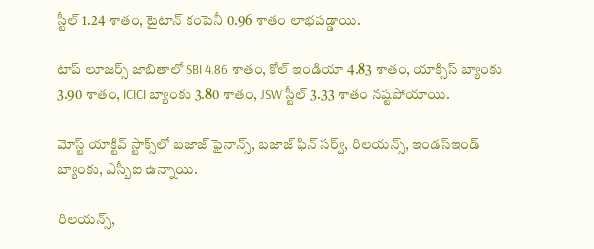స్టీల్ 1.24 శాతం, టైటాన్ కంపెనీ 0.96 శాతం లాభపడ్డాయి.

టాప్ లూజర్స్ జాబితాలో SBI 4.86 శాతం, కోల్ ఇండియా 4.83 శాతం, యాక్సిస్ బ్యాంకు 3.90 శాతం, ICICI బ్యాంకు 3.80 శాతం, JSW స్టీల్ 3.33 శాతం నష్టపోయాయి.

మోస్ట్ యాక్టివ్ స్టాక్స్‌లో బజాజ్ ఫైనాన్స్, బజాజ్ ఫిన్ సర్వ్, రిలయన్స్, ఇండస్ఇండ్ బ్యాంకు, ఎస్బీఐ ఉన్నాయి.

రిలయన్స్,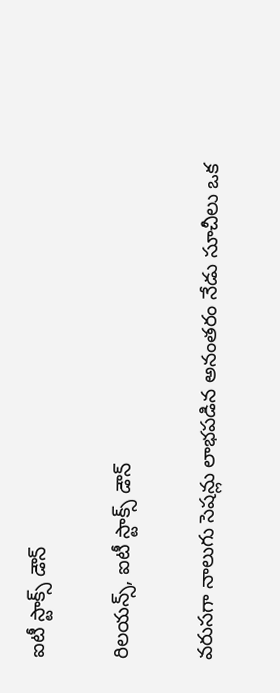ఐటీ స్టాక్స్ డౌన్

రిలయన్స్, ఐటీ స్టాక్స్ డౌన్

వరుసగా నాలుగు సెషన్లు లాభపడిన అనంతరం నేడు సూచీలు ఒక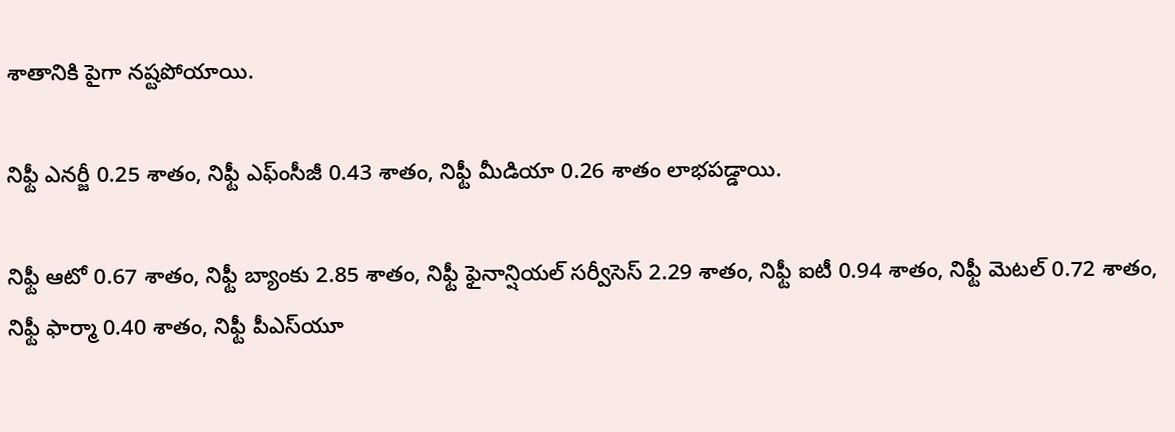శాతానికి పైగా నష్టపోయాయి.

నిఫ్టీ ఎనర్జీ 0.25 శాతం, నిఫ్టీ ఎఫ్ంసీజీ 0.43 శాతం, నిఫ్టీ మీడియా 0.26 శాతం లాభపడ్డాయి.

నిఫ్టీ ఆటో 0.67 శాతం, నిఫ్టీ బ్యాంకు 2.85 శాతం, నిఫ్టీ ఫైనాన్షియల్ సర్వీసెస్ 2.29 శాతం, నిఫ్టీ ఐటీ 0.94 శాతం, నిఫ్టీ మెటల్ 0.72 శాతం, నిఫ్టీ ఫార్మా 0.40 శాతం, నిఫ్టీ పీఎస్‌యూ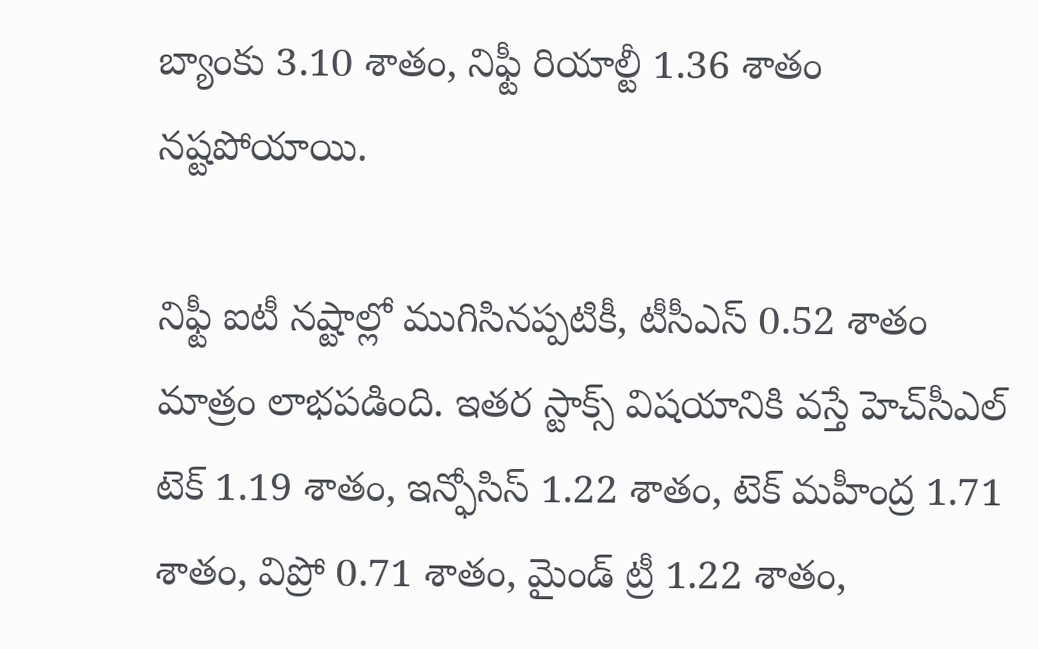బ్యాంకు 3.10 శాతం, నిఫ్టీ రియాల్టీ 1.36 శాతం నష్టపోయాయి.

నిఫ్టీ ఐటీ నష్టాల్లో ముగిసినప్పటికీ, టీసీఎస్ 0.52 శాతం మాత్రం లాభపడింది. ఇతర స్టాక్స్ విషయానికి వస్తే హెచ్‌సీఎల్ టెక్ 1.19 శాతం, ఇన్ఫోసిస్ 1.22 శాతం, టెక్ మహీంద్ర 1.71 శాతం, విప్రో 0.71 శాతం, మైండ్ ట్రీ 1.22 శాతం,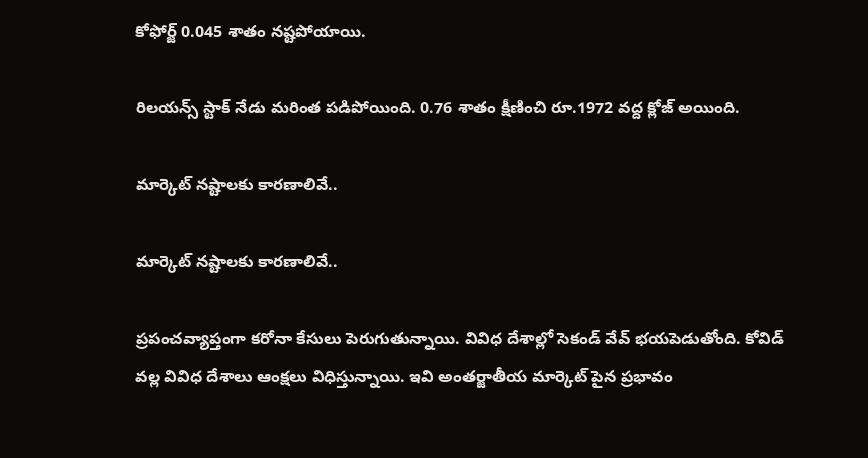కోఫోర్జ్ 0.045 శాతం నష్టపోయాయి.

రిలయన్స్ స్టాక్ నేడు మరింత పడిపోయింది. 0.76 శాతం క్షీణించి రూ.1972 వద్ద క్లోజ్ అయింది.

మార్కెట్ నష్టాలకు కారణాలివే..

మార్కెట్ నష్టాలకు కారణాలివే..

ప్రపంచవ్యాప్తంగా కరోనా కేసులు పెరుగుతున్నాయి. వివిధ దేశాల్లో సెకండ్ వేవ్ భయపెడుతోంది. కోవిడ్ వల్ల వివిధ దేశాలు ఆంక్షలు విధిస్తున్నాయి. ఇవి అంతర్జాతీయ మార్కెట్ పైన ప్రభావం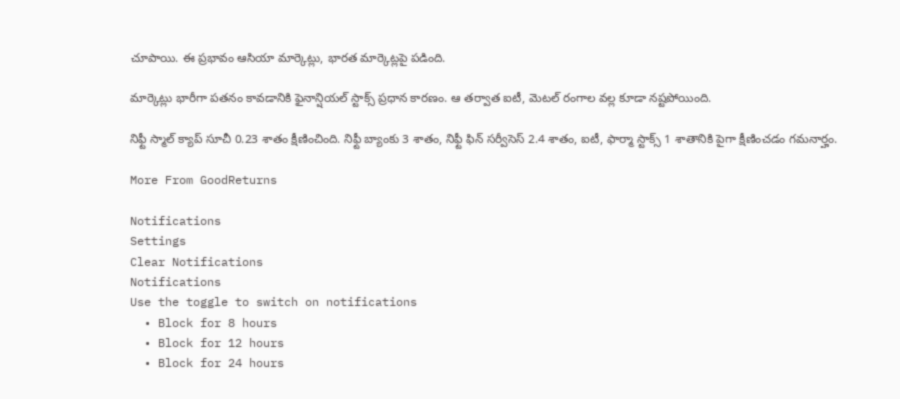చూపాయి. ఈ ప్రభావం ఆసియా మార్కెట్లు, భారత మార్కెట్లపై పడింది.

మార్కెట్లు భారీగా పతనం కావడానికి ఫైనాన్షియల్ స్టాక్స్ ప్రధాన కారణం. ఆ తర్వాత ఐటీ, మెటల్ రంగాల వల్ల కూడా నష్టపోయింది.

నిఫ్టీ స్మాల్ క్యాప్ సూచీ 0.23 శాతం క్షీణించింది. నిఫ్టీ బ్యాంకు 3 శాతం, నిఫ్టీ ఫిన్ సర్వీసెస్ 2.4 శాతం, ఐటీ, ఫార్మా స్టాక్స్ 1 శాతానికి పైగా క్షీణించడం గమనార్హం.

More From GoodReturns

Notifications
Settings
Clear Notifications
Notifications
Use the toggle to switch on notifications
  • Block for 8 hours
  • Block for 12 hours
  • Block for 24 hours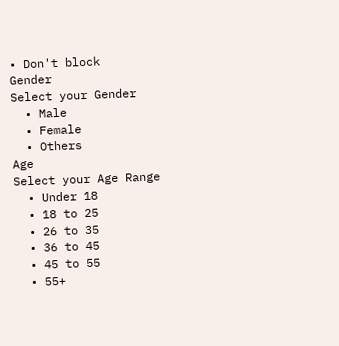• Don't block
Gender
Select your Gender
  • Male
  • Female
  • Others
Age
Select your Age Range
  • Under 18
  • 18 to 25
  • 26 to 35
  • 36 to 45
  • 45 to 55
  • 55+